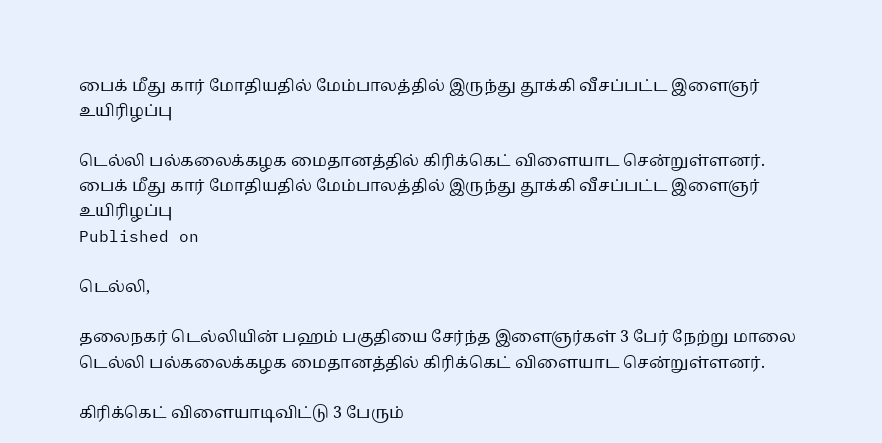பைக் மீது கார் மோதியதில் மேம்பாலத்தில் இருந்து தூக்கி வீசப்பட்ட இளைஞர் உயிரிழப்பு

டெல்லி பல்கலைக்கழக மைதானத்தில் கிரிக்கெட் விளையாட சென்றுள்ளனர்.
பைக் மீது கார் மோதியதில் மேம்பாலத்தில் இருந்து தூக்கி வீசப்பட்ட இளைஞர் உயிரிழப்பு
Published on

டெல்லி,

தலைநகர் டெல்லியின் பஹம் பகுதியை சேர்ந்த இளைஞர்கள் 3 பேர் நேற்று மாலை டெல்லி பல்கலைக்கழக மைதானத்தில் கிரிக்கெட் விளையாட சென்றுள்ளனர்.

கிரிக்கெட் விளையாடிவிட்டு 3 பேரும்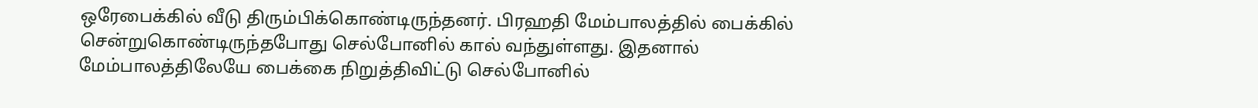ஒரேபைக்கில் வீடு திரும்பிக்கொண்டிருந்தனர். பிரஹதி மேம்பாலத்தில் பைக்கில் சென்றுகொண்டிருந்தபோது செல்போனில் கால் வந்துள்ளது. இதனால் மேம்பாலத்திலேயே பைக்கை நிறுத்திவிட்டு செல்போனில்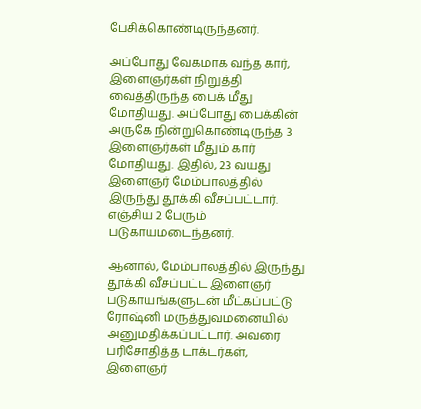பேசிக்கொண்டிருந்தனர்.

அப்போது வேகமாக வந்த கார், இளைஞர்கள் நிறுத்தி வைத்திருந்த பைக் மீது மோதியது. அப்போது பைக்கின் அருகே நின்றுகொண்டிருந்த 3 இளைஞர்கள் மீதும் கார் மோதியது. இதில், 23 வயது இளைஞர் மேம்பாலத்தில் இருந்து தூக்கி வீசப்பட்டார். எஞ்சிய 2 பேரும் படுகாயமடைந்தனர்.

ஆனால், மேம்பாலத்தில் இருந்து தூக்கி வீசப்பட்ட இளைஞர் படுகாயங்களுடன் மீட்கப்பட்டு ரோஷ்னி மருத்துவமனையில் அனுமதிக்கப்பட்டார். அவரை பரிசோதித்த டாக்டர்கள், இளைஞர்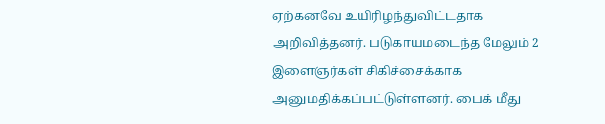ஏற்கனவே உயிரிழந்துவிட்டதாக அறிவித்தனர். படுகாயமடைந்த மேலும் 2 இளைஞர்கள் சிகிச்சைக்காக அனுமதிக்கப்பட்டுள்ளனர். பைக் மீது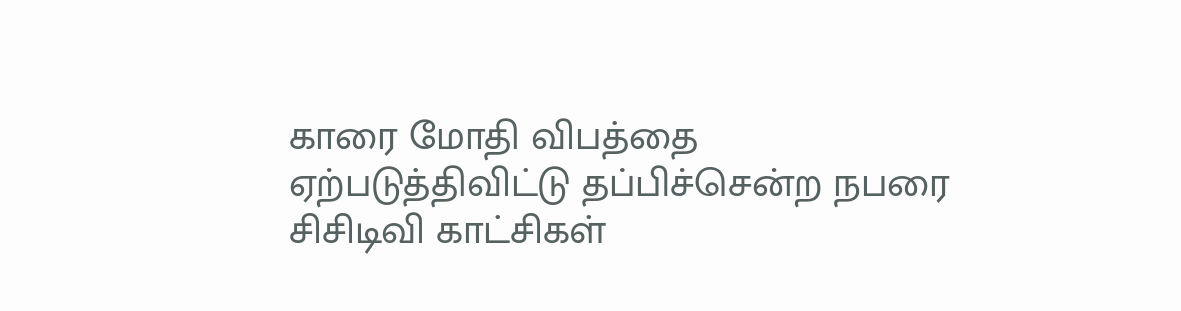காரை மோதி விபத்தை ஏற்படுத்திவிட்டு தப்பிச்சென்ற நபரை சிசிடிவி காட்சிகள்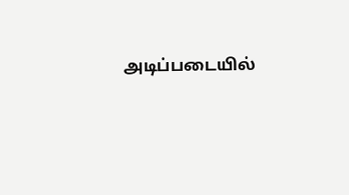அடிப்படையில்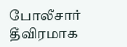போலீசார் தீவிரமாக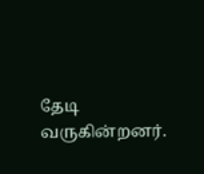தேடி வருகின்றனர்.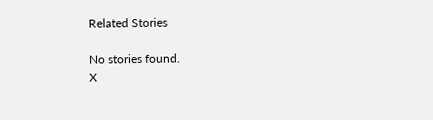Related Stories

No stories found.
X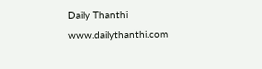Daily Thanthi
www.dailythanthi.com